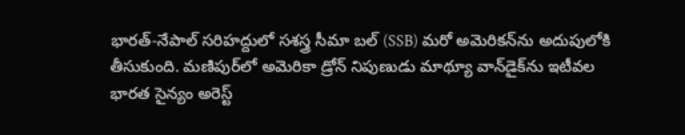భారత్‌-నేపాల్‌ సరిహద్దులో సశస్త్ర సీమా బల్ (SSB) మరో అమెరికన్‌ను అదుపులోకి తీసుకుంది. మణిపుర్‌లో అమెరికా డ్రోన్ నిపుణుడు మాథ్యూ వాన్‌డైక్‌ను ఇటీవల భారత సైన్యం అరెస్ట్‌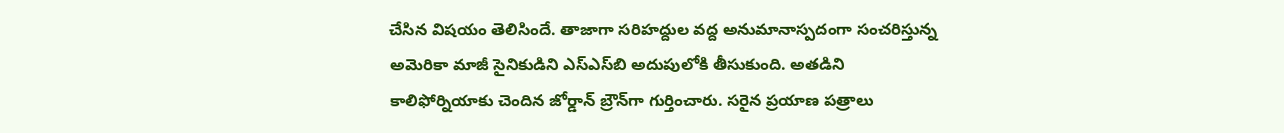చేసిన విషయం తెలిసిందే. తాజాగా సరిహద్దుల వద్ద అనుమానాస్పదంగా సంచరిస్తున్న అమెరికా మాజీ సైనికుడిని ఎస్‌ఎస్‌బి అదుపులోకి తీసుకుంది. అతడిని కాలిఫోర్నియాకు చెందిన జోర్డాన్‌ బ్రౌన్‌గా గుర్తించారు. సరైన ప్రయాణ పత్రాలు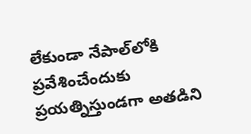లేకుండా నేపాల్‌లోకి ప్రవేశించేందుకు ప్రయత్నిస్తుండగా అతడిని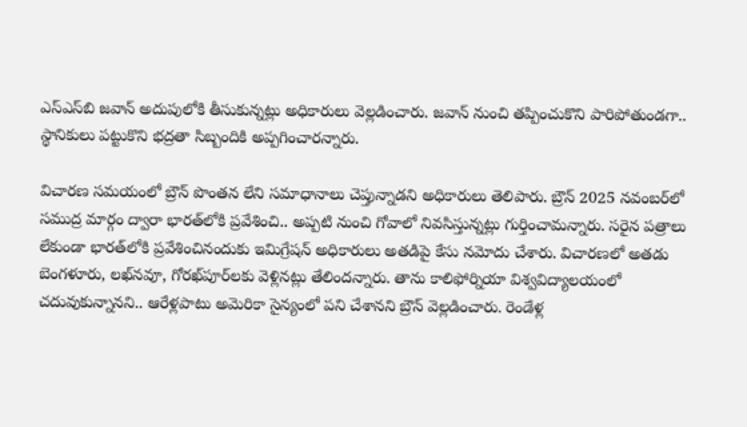ఎస్‌ఎస్‌బి జవాన్ అదుపులోకి తీసుకున్నట్లు అధికారులు వెల్లడించారు. జవాన్‌ నుంచి తప్పించుకొని పారిపోతుండగా.. స్థానికులు పట్టుకొని భద్రతా సిబ్బందికి అప్పగించారన్నారు.

విచారణ సమయంలో బ్రౌన్ పొంతన లేని సమాధానాలు చెప్తున్నాడని అధికారులు తెలిపారు. బ్రౌన్ 2025 నవంబర్‌లో సముద్ర మార్గం ద్వారా భారత్‌లోకి ప్రవేశించి.. అప్పటి నుంచి గోవాలో నివసిస్తున్నట్లు గుర్తించామన్నారు. సరైన పత్రాలు లేకుండా భారత్‌లోకి ప్రవేశించినందుకు ఇమిగ్రేషన్‌ అధికారులు అతడిపై కేసు నమోదు చేశారు. విచారణలో అతడు బెంగళూరు, లఖ్‌నవూ, గోరఖ్‌పూర్‌లకు వెళ్లినట్లు తేలిందన్నారు. తాను కాలిఫోర్నియా విశ్వవిద్యాలయంలో చదువుకున్నానని.. ఆరేళ్లపాటు అమెరికా సైన్యంలో పని చేశానని బ్రౌన్‌ వెల్లడించారు. రెండేళ్ల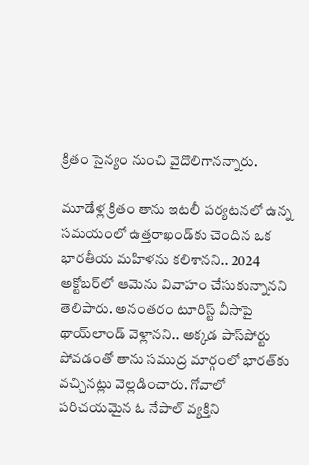క్రితం సైన్యం నుంచి వైదొలిగానన్నారు.

మూడేళ్ల క్రితం తాను ఇటలీ పర్యటనలో ఉన్న సమయంలో ఉత్తరాఖండ్‌కు చెందిన ఒక భారతీయ మహిళను కలిశానని.. 2024 అక్టోబర్‌లో ఆమెను వివాహం చేసుకున్నానని తెలిపారు. అనంతరం టూరిస్ట్ వీసాపై థాయ్‌లాండ్‌ వెళ్లానని.. అక్కడ పాస్‌పోర్టు పోవడంతో తాను సముద్ర మార్గంలో భారత్‌కు వచ్చినట్లు వెల్లడించారు. గోవాలో పరిచయమైన ఓ నేపాల్‌ వ్యక్తిని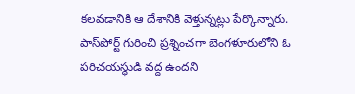కలవడానికి ఆ దేశానికి వెళ్తున్నట్లు పేర్కొన్నారు. పాస్‌పోర్ట్‌ గురించి ప్రశ్నించగా బెంగళూరులోని ఓ పరిచయస్థుడి వద్ద ఉందని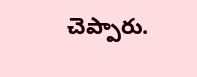చెప్పారు.